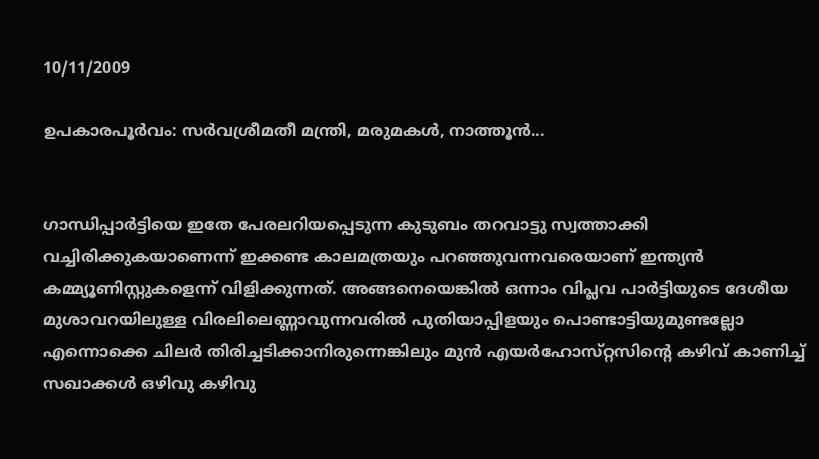10/11/2009

ഉപകാരപൂര്‍വം: സര്‍വശ്രീമതീ മന്ത്രി, മരുമകള്‍, നാത്തൂന്‍...


ഗാന്ധിപ്പാര്‍ട്ടിയെ ഇതേ പേരലറിയപ്പെടുന്ന കുടുബം തറവാട്ടു സ്വത്താക്കി വച്ചിരിക്കുകയാണെന്ന്‌ ഇക്കണ്ട കാലമത്രയും പറഞ്ഞുവന്നവരെയാണ്‌ ഇന്ത്യന്‍ കമ്മ്യൂണിസ്റ്റുകളെന്ന്‌ വിളിക്കുന്നത്‌. അങ്ങനെയെങ്കില്‍ ഒന്നാം വിപ്ലവ പാര്‍ട്ടിയുടെ ദേശീയ മുശാവറയിലുള്ള വിരലിലെണ്ണാവുന്നവരില്‍ പുതിയാപ്പിളയും പൊണ്ടാട്ടിയുമുണ്ടല്ലോ എന്നൊക്കെ ചിലര്‍ തിരിച്ചടിക്കാനിരുന്നെങ്കിലും മുന്‍ എയര്‍ഹോസ്‌റ്റസിന്റെ കഴിവ്‌ കാണിച്ച്‌ സഖാക്കള്‍ ഒഴിവു കഴിവു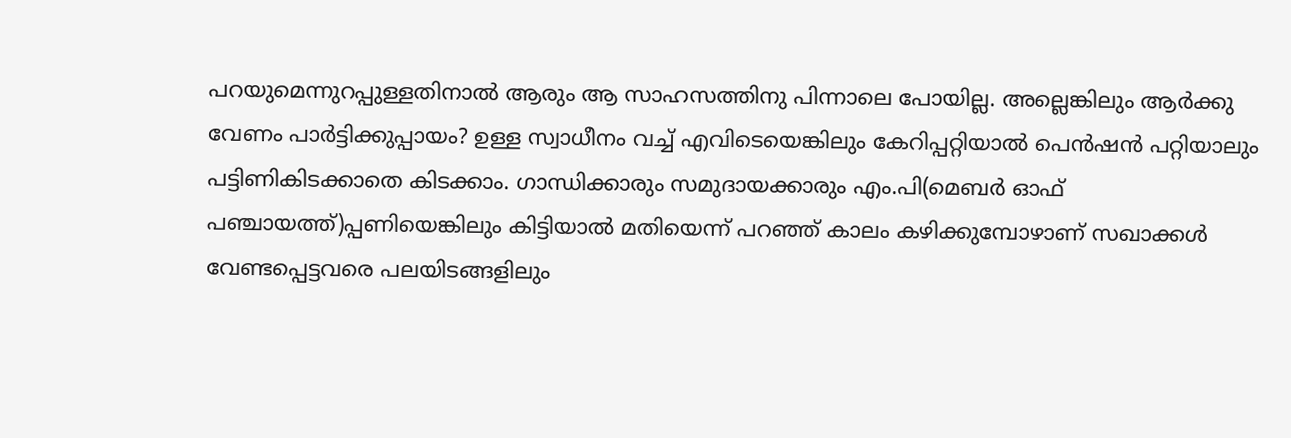പറയുമെന്നുറപ്പുള്ളതിനാല്‍ ആരും ആ സാഹസത്തിനു പിന്നാലെ പോയില്ല. അല്ലെങ്കിലും ആര്‍ക്കു വേണം പാര്‍ട്ടിക്കുപ്പായം? ഉള്ള സ്വാധീനം വച്ച്‌ എവിടെയെങ്കിലും കേറിപ്പറ്റിയാല്‍ പെന്‍ഷന്‍ പറ്റിയാലും പട്ടിണികിടക്കാതെ കിടക്കാം. ഗാന്ധിക്കാരും സമുദായക്കാരും എം.പി(മെബര്‍ ഓഫ്‌ പഞ്ചായത്ത്‌)പ്പണിയെങ്കിലും കിട്ടിയാല്‍ മതിയെന്ന്‌ പറഞ്ഞ്‌ കാലം കഴിക്കുമ്പോഴാണ്‌ സഖാക്കള്‍ വേണ്ടപ്പെട്ടവരെ പലയിടങ്ങളിലും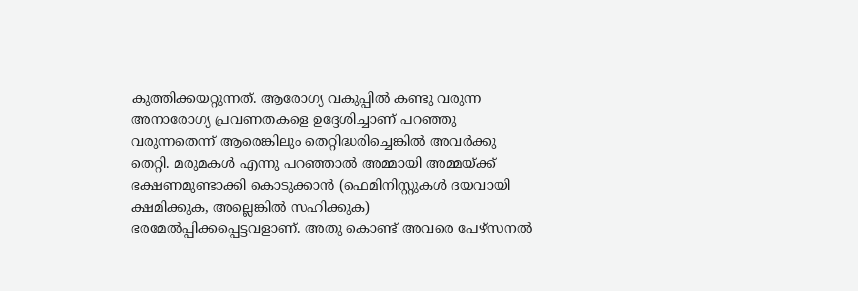കുത്തിക്കയറ്റുന്നത്‌. ആരോഗ്യ വകുപ്പില്‍ കണ്ടു വരുന്ന അനാരോഗ്യ പ്രവണതകളെ ഉദ്ദേശിച്ചാണ്‌ പറഞ്ഞു വരുന്നതെന്ന്‌ ആരെങ്കിലും തെറ്റിദ്ധരിച്ചെങ്കില്‍ അവര്‍ക്കു തെറ്റി. മരുമകള്‍ എന്നു പറഞ്ഞാല്‍ അമ്മായി അമ്മയ്‌ക്ക്‌ ഭക്ഷണമുണ്ടാക്കി കൊടുക്കാന്‍ (ഫെമിനിസ്റ്റുകള്‍ ദയവായി ക്ഷമിക്കുക, അല്ലെങ്കില്‍ സഹിക്കുക) ഭരമേല്‍പ്പിക്കപ്പെട്ടവളാണ്‌. അതു കൊണ്ട്‌ അവരെ പേഴ്‌സനല്‍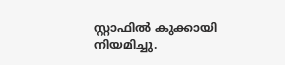സ്റ്റാഫില്‍ കുക്കായി നിയമിച്ചു.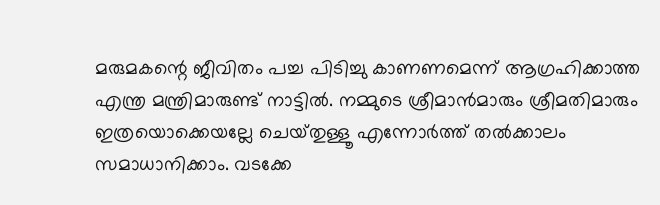മരുമകന്റെ ജീവിതം പച്ച പിടിച്ചു കാണണമെന്ന്‌ ആഗ്രഹിക്കാത്ത എന്ത്ര മന്ത്രിമാരുണ്ട്‌ നാട്ടില്‍. നമ്മുടെ ശ്രീമാന്‍മാരും ശ്രീമതിമാരും ഇത്രയൊക്കെയല്ലേ ചെയ്‌തുള്ളൂ എന്നോര്‍ത്ത്‌ തല്‍ക്കാലം സമാധാനിക്കാം. വടക്കേ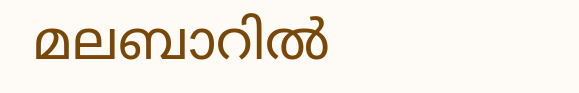മലബാറില്‍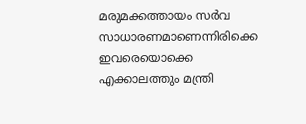മരുമക്കത്തായം സര്‍വ സാധാരണമാണെന്നിരിക്കെ ഇവരെയൊക്കെ എക്കാലത്തും മന്ത്രി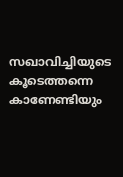സഖാവിച്ചിയുടെ കൂടെത്തന്നെ കാണേണ്ടിയും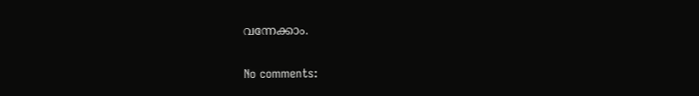വന്നേക്കാം.

No comments: